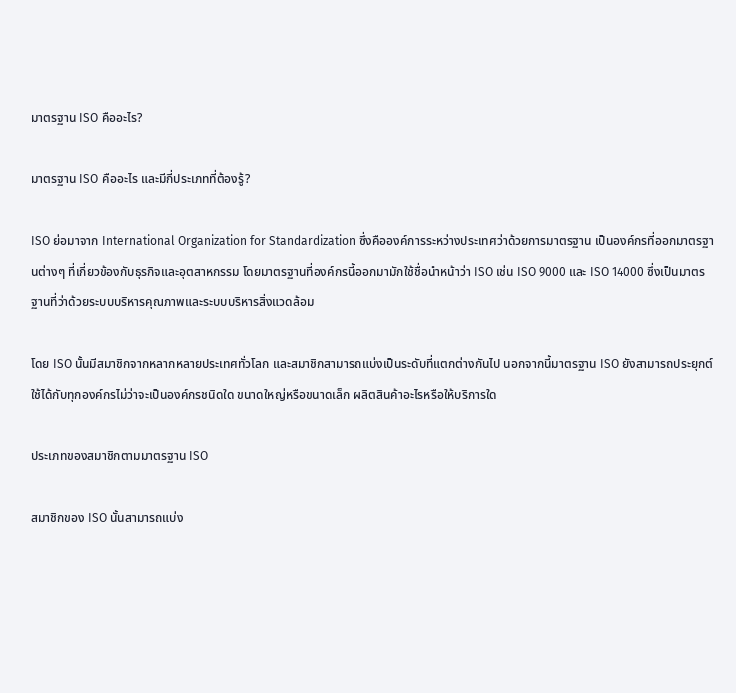มาตรฐาน ISO คืออะไร?

มาตรฐาน ISO คืออะไร และมีกี่ประเภทที่ต้องรู้?

ISO ย่อมาจาก International Organization for Standardization ซึ่งคือองค์การระหว่างประเทศว่าด้วยการมาตรฐาน เป็นองค์กรที่ออกมาตรฐานต่างๆ ที่เกี่ยวข้องกับธุรกิจและอุตสาหกรรม โดยมาตรฐานที่องค์กรนี้ออกมามักใช้ชื่อนำหน้าว่า ISO เช่น ISO 9000 และ ISO 14000 ซึ่งเป็นมาตรฐานที่ว่าด้วยระบบบริหารคุณภาพและระบบบริหารสิ่งแวดล้อม

โดย ISO นั้นมีสมาชิกจากหลากหลายประเทศทั่วโลก และสมาชิกสามารถแบ่งเป็นระดับที่แตกต่างกันไป นอกจากนี้มาตรฐาน ISO ยังสามารถประยุกต์ใช้ได้กับทุกองค์กรไม่ว่าจะเป็นองค์กรชนิดใด ขนาดใหญ่หรือขนาดเล็ก ผลิตสินค้าอะไรหรือให้บริการใด

ประเภทของสมาชิกตามมาตรฐาน ISO

สมาชิกของ ISO นั้นสามารถแบ่ง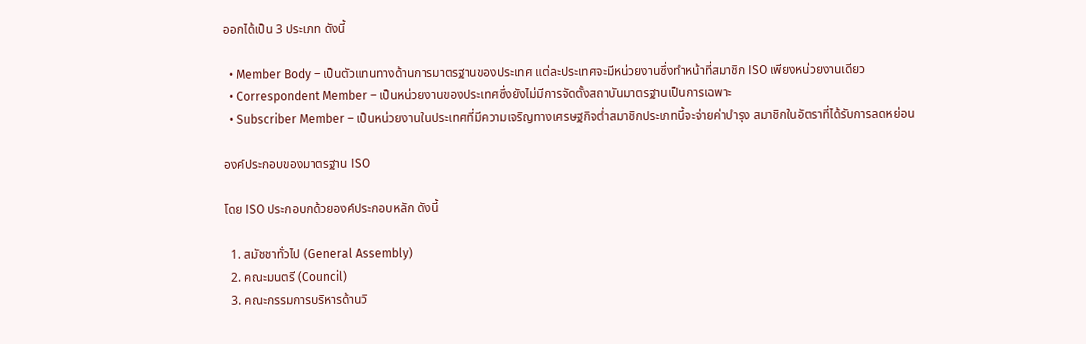ออกได้เป็น 3 ประเภท ดังนี้

  • Member Body – เป็นตัวแทนทางด้านการมาตรฐานของประเทศ แต่ละประเทศจะมีหน่วยงานซึ่งทำหน้าที่สมาชิก ISO เพียงหน่วยงานเดียว
  • Correspondent Member – เป็นหน่วยงานของประเทศซึ่งยังไม่มีการจัดตั้งสถาบันมาตรฐานเป็นการเฉพาะ
  • Subscriber Member – เป็นหน่วยงานในประเทศที่มีความเจริญทางเศรษฐกิจต่ำสมาชิกประเภทนี้จะจ่ายค่าบำรุง สมาชิกในอัตราที่ได้รับการลดหย่อน

องค์ประกอบของมาตรฐาน ISO

โดย ISO ประกอบกด้วยองค์ประกอบหลัก ดังนี้

  1. สมัชชาทั่วไป (General Assembly)
  2. คณะมนตรี (Council)
  3. คณะกรรมการบริหารด้านวิ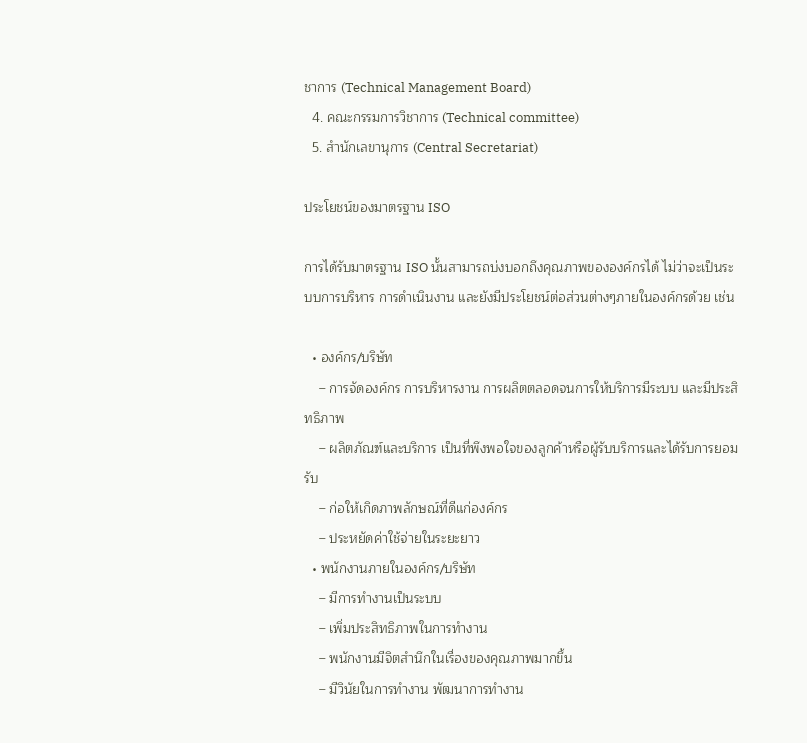ชาการ (Technical Management Board)
  4. คณะกรรมการวิชาการ (Technical committee)
  5. สำนักเลขานุการ (Central Secretariat)

ประโยชน์ของมาตรฐาน ISO

การได้รับมาตรฐาน ISO นั้นสามารถบ่งบอกถึงคุณภาพขององค์กรได้ ไม่ว่าจะเป็นระบบการบริหาร การดำเนินงาน และยังมีประโยชน์ต่อส่วนต่างๆภายในองค์กรด้วย เช่น

  • องค์กร/บริษัท
    – การจัดองค์กร การบริหารงาน การผลิตตลอดจนการให้บริการมีระบบ และมีประสิทธิภาพ
    – ผลิตภัณฑ์และบริการ เป็นที่พึงพอใจของลูกค้าหรือผู้รับบริการและได้รับการยอมรับ
    – ก่อให้เกิดภาพลักษณ์ที่ดีแก่องค์กร
    – ประหยัดค่าใช้จ่ายในระยะยาว
  • พนักงานภายในองค์กร/บริษัท
    – มีการทำงานเป็นระบบ
    – เพิ่มประสิทธิภาพในการทำงาน
    – พนักงานมีจิตสำนึกในเรื่องของคุณภาพมากขึ้น
    – มีวินัยในการทำงาน พัฒนาการทำงาน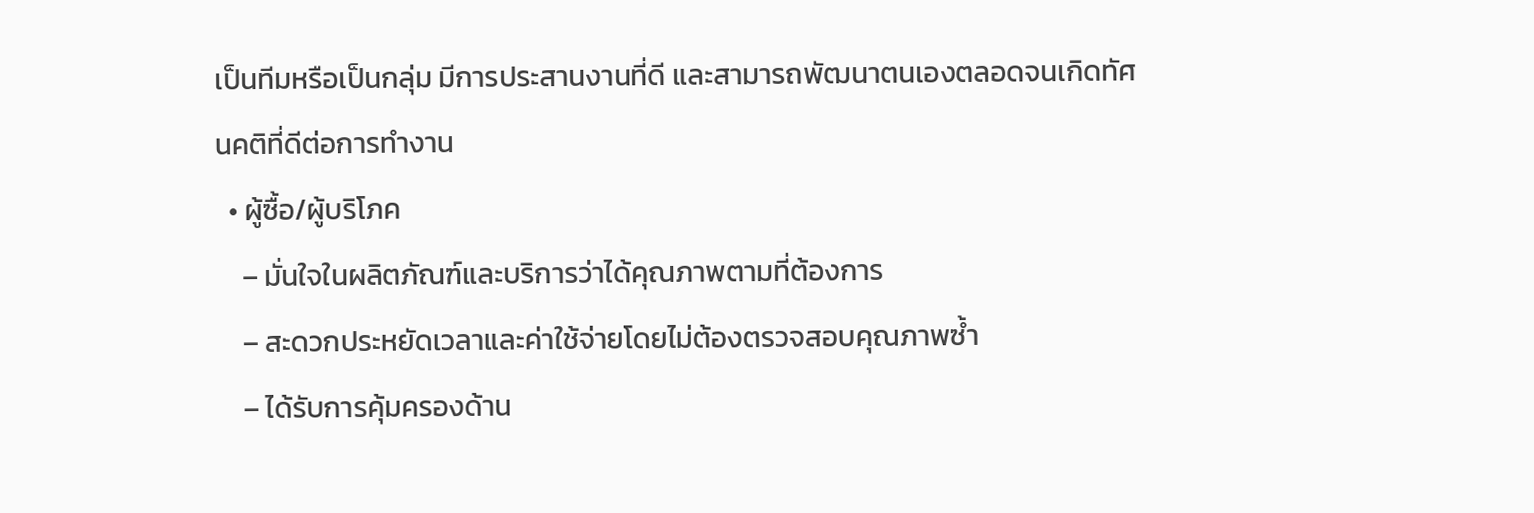เป็นทีมหรือเป็นกลุ่ม มีการประสานงานที่ดี และสามารถพัฒนาตนเองตลอดจนเกิดทัศนคติที่ดีต่อการทำงาน
  • ผู้ซื้อ/ผู้บริโภค
    – มั่นใจในผลิตภัณฑ์และบริการว่าได้คุณภาพตามที่ต้องการ
    – สะดวกประหยัดเวลาและค่าใช้จ่ายโดยไม่ต้องตรวจสอบคุณภาพซ้ำ
    – ได้รับการคุ้มครองด้าน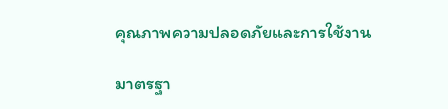คุณภาพความปลอดภัยและการใช้งาน

มาตรฐา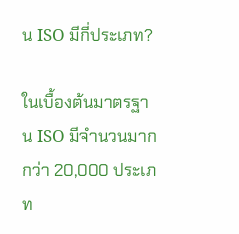น ISO มีกี่ประเภท?

ในเบื้องต้นมาตรฐาน ISO มีจำนวนมากกว่า 20,000 ประเภท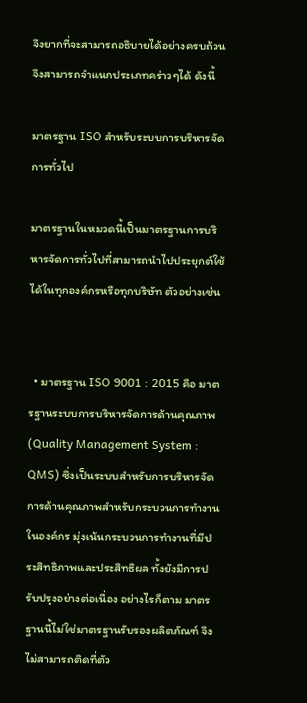จึงยากที่จะสามารถอธิบายได้อย่างครบถ้วน จึงสามารถจำแนกประเภทคร่าวๆได้ ดังนี้

มาตรฐาน ISO สำหรับระบบการบริหารจัดการทั่วไป

มาตรฐานในหมวดนี้เป็นมาตรฐานการบริหารจัดการทั่วไปที่สามารถนำไปประยุกต์ใช้ได้ในทุกองค์กรหรือทุกบริษัท ตัวอย่างเช่น


  • มาตรฐาน ISO 9001 : 2015 คือ มาตรฐานระบบการบริหารจัดการด้านคุณภาพ (Quality Management System : QMS) ซึ่งเป็นระบบสำหรับการบริหารจัดการด้านคุณภาพสำหรับกระบวนการทำงานในองค์กร มุ่งเน้นกระบวนการทำงานที่มีประสิทธิภาพและประสิทธิผล ทั้งยังมีการปรับปรุงอย่างต่อเนื่อง อย่างไรก็ตาม มาตรฐานนี้ไม่ใช่มาตรฐานรับรองผลิตภัณฑ์ จึงไม่สามารถติดที่ตัว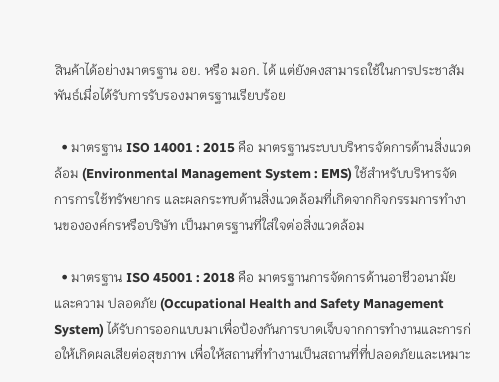สินค้าได้อย่างมาตรฐาน อย. หรือ มอก. ได้ แต่ยังคงสามารถใช้ในการประชาสัมพันธ์เมื่อได้รับการรับรองมาตรฐานเรียบร้อย

  • มาตรฐาน ISO 14001 : 2015 คือ มาตรฐานระบบบริหารจัดการด้านสิ่งแวดล้อม (Environmental Management System : EMS) ใช้สำหรับบริหารจัดการการใช้ทรัพยากร และผลกระทบด้านสิ่งแวดล้อมที่เกิดจากกิจกรรมการทำงานขององค์กรหรือบริษัท เป็นมาตรฐานที่ใส่ใจต่อสิ่งแวดล้อม

  • มาตรฐาน ISO 45001 : 2018 คือ มาตรฐานการจัดการด้านอาชีวอนามัยและความ ปลอดภัย (Occupational Health and Safety Management System) ได้รับการออกแบบมาเพื่อป้องกันการบาดเจ็บจากการทำงานและการก่อให้เกิดผลเสียต่อสุขภาพ เพื่อให้สถานที่ทำงานเป็นสถานที่ที่ปลอดภัยและเหมาะ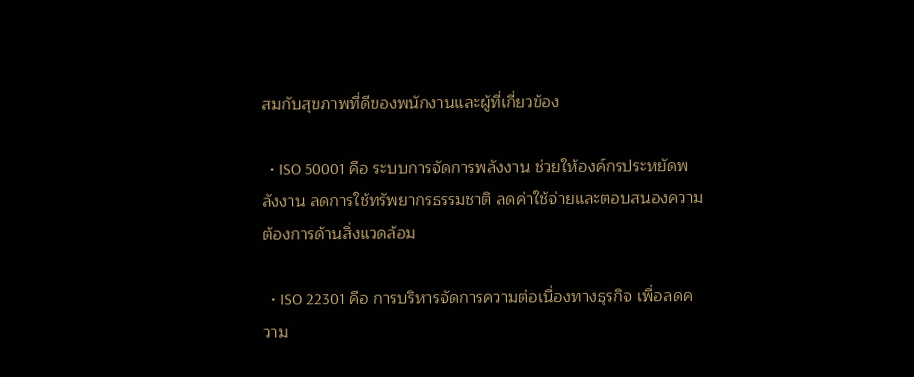สมกับสุขภาพที่ดีของพนักงานและผู้ที่เกี่ยวข้อง

  • ISO 50001 คือ ระบบการจัดการพลังงาน ช่วยให้องค์กรประหยัดพลังงาน ลดการใช้ทรัพยากรธรรมชาติ ลดค่าใช้จ่ายและตอบสนองความต้องการด้านสิ่งแวดล้อม

  • ISO 22301 คือ การบริหารจัดการความต่อเนื่องทางธุรกิจ เพื่อลดความ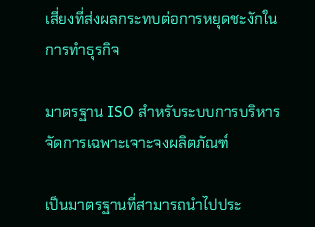เสี่ยงที่ส่งผลกระทบต่อการหยุดชะงักในการทำธุรกิจ

มาตรฐาน ISO สำหรับระบบการบริหารจัดการเฉพาะเจาะจงผลิตภัณฑ์

เป็นมาตรฐานที่สามารถนำไปประ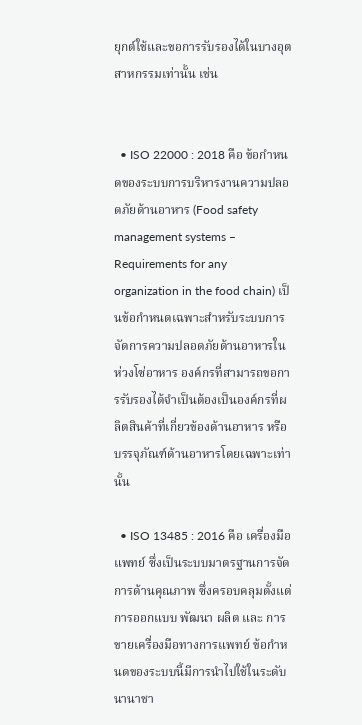ยุกต์ใช้และขอการรับรองได้ในบางอุตสาหกรรมเท่านั้น เช่น


  • ISO 22000 : 2018 คือ ข้อกําหนดของระบบการบริหารงานความปลอดภัยด้านอาหาร (Food safety management systems – Requirements for any organization in the food chain) เป็นข้อกําหนดเฉพาะสําหรับระบบการจัดการความปลอดภัยด้านอาหารในห่วงโซ่อาหาร องค์กรที่สามารถขอการรับรองได้จำเป็นต้องเป็นองค์กรที่ผลิตสินค้าที่เกี่ยวข้องด้านอาหาร หรือบรรจุภัณฑ์ด้านอาหารโดยเฉพาะเท่านั้น

  • ISO 13485 : 2016 คือ เครื่องมือแพทย์ ซึ่งเป็นระบบมาตรฐานการจัดการด้านคุณภาพ ซึ่งครอบคลุมตั้งแต่การออกแบบ พัฒนา ผลิต และ การขายเครื่องมือทางการแพทย์ ข้อกำหนดของระบบนี้มีการนำไปใช้ในระดับนานาชา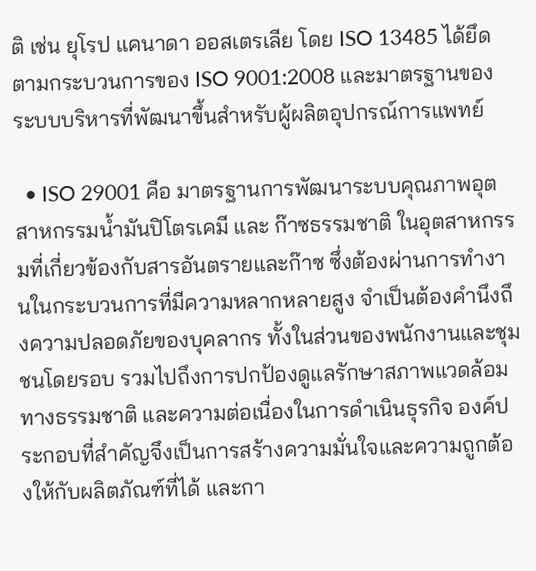ติ เช่น ยุโรป แคนาดา ออสเตรเลีย โดย ISO 13485 ได้ยึดตามกระบวนการของ ISO 9001:2008 และมาตรฐานของระบบบริหารที่พัฒนาขึ้นสำหรับผู้ผลิตอุปกรณ์การแพทย์

  • ISO 29001 คือ มาตรฐานการพัฒนาระบบคุณภาพอุตสาหกรรมน้ำมันปิโตรเคมี และ ก๊าซธรรมชาติ ในอุตสาหกรรมที่เกี่ยวข้องกับสารอันตรายและก๊าซ ซึ่งต้องผ่านการทำงานในกระบวนการที่มีความหลากหลายสูง จำเป็นต้องคำนึงถึงความปลอดภัยของบุคลากร ทั้งในส่วนของพนักงานและชุมชนโดยรอบ รวมไปถึงการปกป้องดูแลรักษาสภาพแวดล้อมทางธรรมชาติ และความต่อเนื่องในการดำเนินธุรกิจ องค์ประกอบที่สำคัญจึงเป็นการสร้างความมั่นใจและความถูกต้องให้กับผลิตภัณฑ์ที่ได้ และกา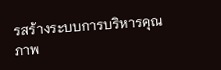รสร้างระบบการบริหารคุณภาพ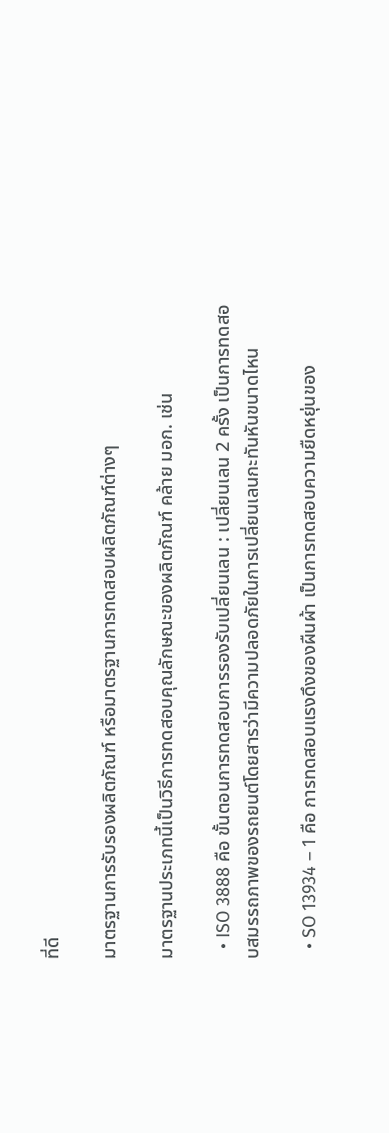ที่ดี

มาตรฐานการรับรองผลิตภัณฑ์ หรือมาตรฐานการทดสอบผลิตภัณฑ์ต่างๆ

มาตรฐานประเภทนี้เป็นวิธีการทดสอบคุณลักษณะของผลิตภัณฑ์ คล้าย มอก. เช่น

  • ISO 3888 คือ ขั้นตอนการทดสอบการรองรับเปลี่ยนเลน : เปลี่ยนเลน 2 ครั้ง เป็นการทดสอบสมรรถภาพของรถยนต์โดยสารว่ามีความปลอดภัยในการเปลี่ยนเลนกะทันหันขนาดไหน

  • SO 13934 – 1 คือ การทดสอบแรงดึงของผืนผ้า เป็นการทดสอบความยืดหยุ่นของ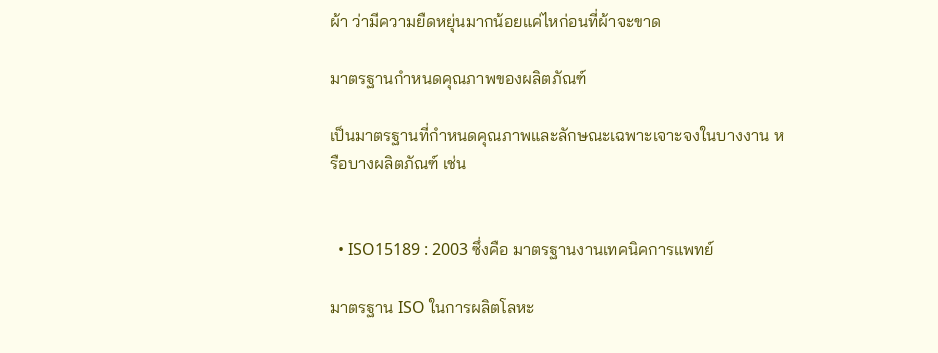ผ้า ว่ามีความยืดหยุ่นมากน้อยแค่ไหก่อนที่ผ้าจะขาด

มาตรฐานกำหนดคุณภาพของผลิตภัณฑ์

เป็นมาตรฐานที่กำหนดคุณภาพและลักษณะเฉพาะเจาะจงในบางงาน หรือบางผลิตภัณฑ์ เช่น


  • ISO15189 : 2003 ซึ่งคือ มาตรฐานงานเทคนิคการแพทย์

มาตรฐาน ISO ในการผลิตโลหะ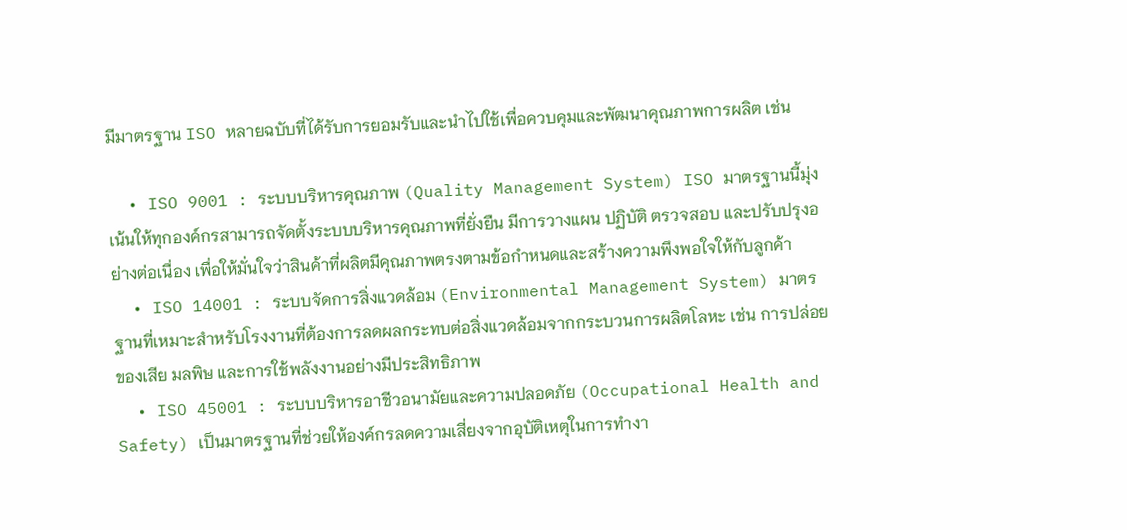มีมาตรฐาน ISO หลายฉบับที่ได้รับการยอมรับและนำไปใช้เพื่อควบคุมและพัฒนาคุณภาพการผลิต เช่น

  • ISO 9001 : ระบบบริหารคุณภาพ (Quality Management System) ISO มาตรฐานนี้มุ่งเน้นให้ทุกองค์กรสามารถจัดตั้งระบบบริหารคุณภาพที่ยั่งยืน มีการวางแผน ปฏิบัติ ตรวจสอบ และปรับปรุงอย่างต่อเนื่อง เพื่อให้มั่นใจว่าสินค้าที่ผลิตมีคุณภาพตรงตามข้อกำหนดและสร้างความพึงพอใจให้กับลูกค้า
  • ISO 14001 : ระบบจัดการสิ่งแวดล้อม (Environmental Management System) มาตรฐานที่เหมาะสำหรับโรงงานที่ต้องการลดผลกระทบต่อสิ่งแวดล้อมจากกระบวนการผลิตโลหะ เช่น การปล่อยของเสีย มลพิษ และการใช้พลังงานอย่างมีประสิทธิภาพ
  • ISO 45001 : ระบบบริหารอาชีวอนามัยและความปลอดภัย (Occupational Health and Safety) เป็นมาตรฐานที่ช่วยให้องค์กรลดความเสี่ยงจากอุบัติเหตุในการทำงา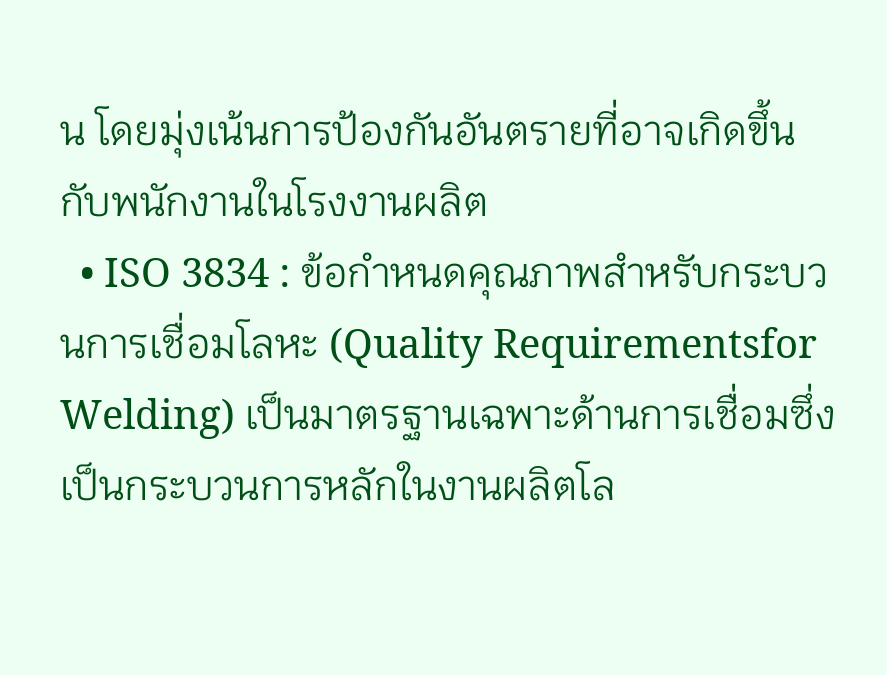น โดยมุ่งเน้นการป้องกันอันตรายที่อาจเกิดขึ้นกับพนักงานในโรงงานผลิต
  • ISO 3834 : ข้อกำหนดคุณภาพสำหรับกระบวนการเชื่อมโลหะ (Quality Requirementsfor Welding) เป็นมาตรฐานเฉพาะด้านการเชื่อมซึ่งเป็นกระบวนการหลักในงานผลิตโล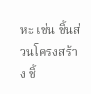หะ เช่น ชิ้นส่วนโครงสร้าง ชิ้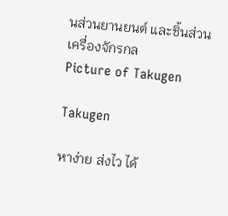นส่วนยานยนต์ และชิ้นส่วนเครื่องจักรกล
Picture of Takugen

Takugen

หาง่าย ส่งไว ได้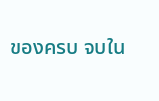ของครบ จบใน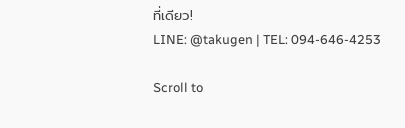ที่เดียว!
LINE: @takugen | TEL: 094-646-4253

Scroll to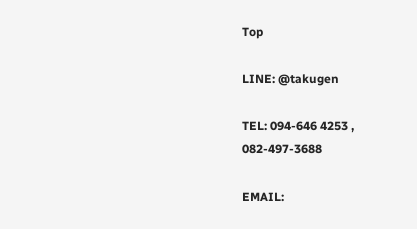Top

LINE: @takugen

TEL: 094-646 4253 , 082-497-3688

EMAIL: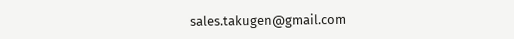sales.takugen@gmail.com